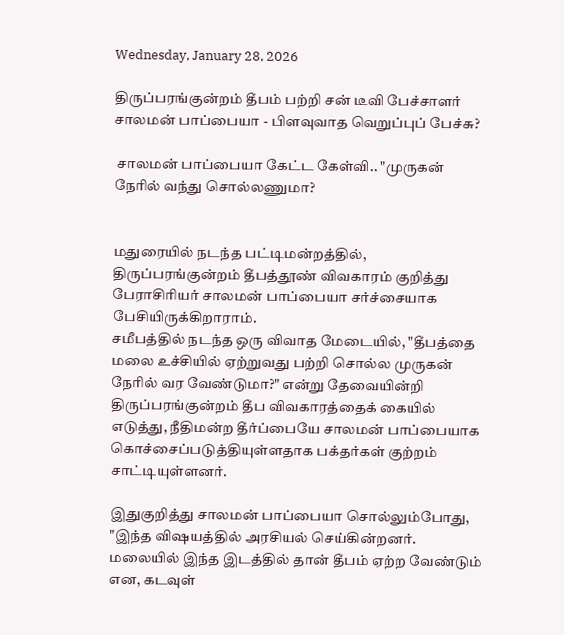Wednesday, January 28, 2026

திருப்பரங்குன்றம் தீபம் பற்றி சன் டீவி பேச்சாளர் சாலமன் பாப்பையா - பிளவுவாத வெறுப்புப் பேச்சு?

 சாலமன் பாப்பையா கேட்ட கேள்வி.. "முருகன் நேரில் வந்து சொல்லணுமா?


மதுரையில் நடந்த பட்டிமன்றத்தில், திருப்பரங்குன்றம் தீபத்தூண் விவகாரம் குறித்து பேராசிரியர் சாலமன் பாப்பையா சர்ச்சையாக பேசியிருக்கிறாராம்.
சமீபத்தில் நடந்த ஒரு விவாத மேடையில், "தீபத்தை மலை உச்சியில் ஏற்றுவது பற்றி சொல்ல முருகன் நேரில் வர வேண்டுமா?" என்று தேவையின்றி திருப்பரங்குன்றம் தீப விவகாரத்தைக் கையில் எடுத்து, நீதிமன்ற தீர்ப்பையே சாலமன் பாப்பையாக கொச்சைப்படுத்தியுள்ளதாக பக்தர்கள் குற்றம் சாட்டியுள்ளனர்.

இதுகுறித்து சாலமன் பாப்பையா சொல்லும்போது, "இந்த விஷயத்தில் அரசியல் செய்கின்றனர். மலையில் இந்த இடத்தில் தான் தீபம் ஏற்ற வேண்டும் என, கடவுள்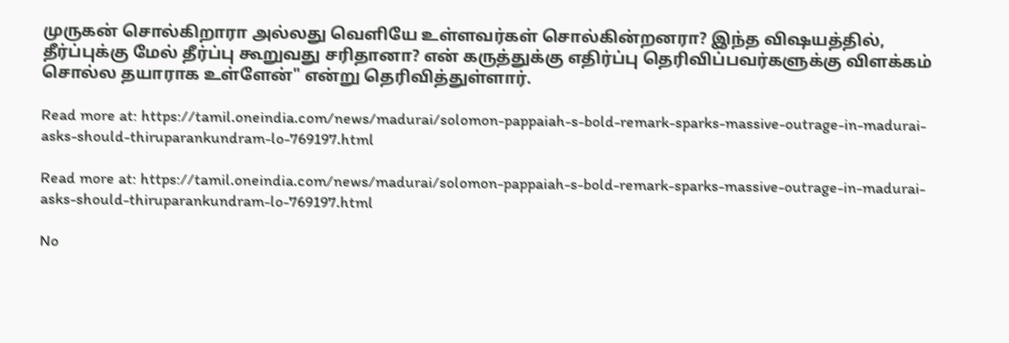முருகன் சொல்கிறாரா அல்லது வெளியே உள்ளவர்கள் சொல்கின்றனரா? இந்த விஷயத்தில், தீர்ப்புக்கு மேல் தீர்ப்பு கூறுவது சரிதானா? என் கருத்துக்கு எதிர்ப்பு தெரிவிப்பவர்களுக்கு விளக்கம் சொல்ல தயாராக உள்ளேன்" என்று தெரிவித்துள்ளார்.

Read more at: https://tamil.oneindia.com/news/madurai/solomon-pappaiah-s-bold-remark-sparks-massive-outrage-in-madurai-asks-should-thiruparankundram-lo-769197.html

Read more at: https://tamil.oneindia.com/news/madurai/solomon-pappaiah-s-bold-remark-sparks-massive-outrage-in-madurai-asks-should-thiruparankundram-lo-769197.html

No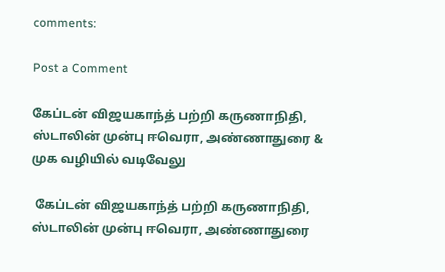comments:

Post a Comment

கேப்டன் விஜயகாந்த் பற்றி கருணாநிதி, ஸ்டாலின் முன்பு ஈவெரா, அண்ணாதுரை & முக வழியில் வடிவேலு

 கேப்டன் விஜயகாந்த் பற்றி கருணாநிதி, ஸ்டாலின் முன்பு ஈவெரா, அண்ணாதுரை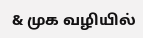& முக வழியில்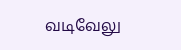வடிவேலு